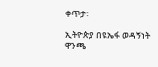ቀጥታ፡

ኢትዮጵያ በዩኤፋ ወዳኝነት ዋንጫ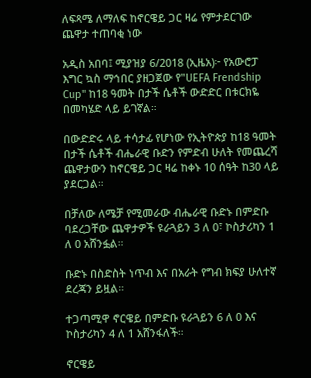ለፍጻሜ ለማለፍ ከኖርዌይ ጋር ዛሬ የምታደርገው ጨዋታ ተጠባቂ ነው

አዲስ አበባ፤ ሚያዝያ 6/2018 (ኢዜአ)፦ የአውሮፓ እግር ኳስ ማኅበር ያዘጋጀው የ"UEFA Frendship Cup" ከ18 ዓመት በታች ሴቶች ውድድር በቱርክዬ በመካሄድ ላይ ይገኛል።

በውድድሩ ላይ ተሳታፊ የሆነው የኢትዮጵያ ከ18 ዓመት በታች ሴቶች ብሔራዊ ቡድን የምድብ ሁለት የመጨረሻ ጨዋታውን ከኖርዌይ ጋር ዛሬ ከቀኑ 10 ሰዓት ከ30 ላይ ያደርጋል።

በቻለው ለሜቻ የሚመራው ብሔራዊ ቡድኑ በምድቡ ባደረጋቸው ጨዋታዎች ዩራጓይን 3 ለ 0፣ ኮስታሪካን 1 ለ 0 አሸንፏል።

ቡድኑ በስድስት ነጥብ እና በአራት የግብ ክፍያ ሁለተኛ ደረጃን ይዟል።

ተጋጣሚዋ ኖርዌይ በምድቡ ዩራጓይን 6 ለ 0 እና ኮስታሪካን 4 ለ 1 አሸንፋለች።

ኖርዌይ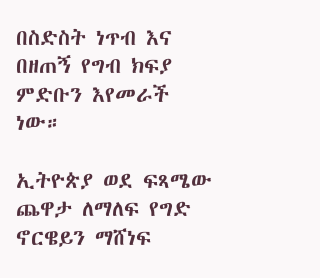በስድስት ነጥብ እና በዘጠኝ የግብ ክፍያ ምድቡን እየመራች ነው።

ኢትዮጵያ ወደ ፍጻሜው ጨዋታ ለማለፍ የግድ ኖርዌይን ማሸነፍ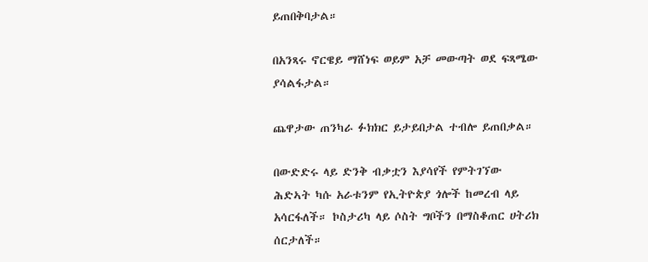ይጠበቅባታል።

በአንጻሩ ኖርዌይ ማሸነፍ ወይም አቻ መውጣት ወደ ፍጻሜው ያሳልፋታል።

ጨዋታው ጠንካራ ፉክክር ይታይበታል ተብሎ ይጠበቃል።

በውድድሩ ላይ ድንቅ ብቃቷን እያሳየች የምትገኘው ሕድኣት ካሱ አራቱንም የኢትዮጵያ ጎሎች ከመረብ ላይ አሳርፋለች። ኮስታሪካ ላይ ሶስት ግቦችን በማስቆጠር ሀትሪክ ሰርታለች።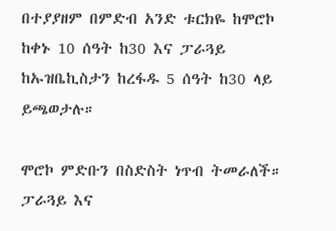በተያያዘም በምድብ አንድ ቱርክዬ ከሞሮኮ ከቀኑ 10 ሰዓት ከ30 እና ፓራጓይ ከኡዝቤኪስታን ከረፋዱ 5 ሰዓት ከ30 ላይ ይጫወታሉ።

ሞሮኮ ምድቡን በስድስት ነጥብ ትመራለች። ፓራጓይ እና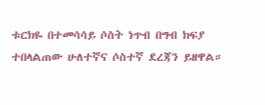ቱርክዬ በተመሳሳይ ሶስት ነጥብ በግብ ክፍያ ተበላልጠው ሁለተኛና ሶስተኛ ደረጃን ይዘዋል።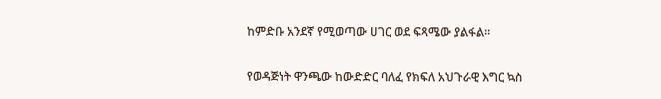ከምድቡ አንደኛ የሚወጣው ሀገር ወደ ፍጻሜው ያልፋል።

የወዳጅነት ዋንጫው ከውድድር ባለፈ የክፍለ አህጉራዊ እግር ኳስ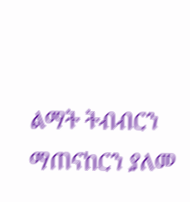ልማት ትብብርን ማጠናከርን ያለመ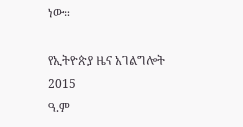ነው።

የኢትዮጵያ ዜና አገልግሎት
2015
ዓ.ም